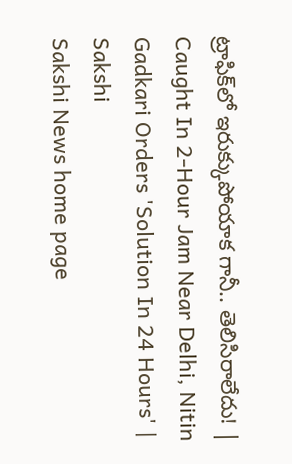ట్రాఫిక్‌లో ఇరుక్కుపోయాక గానీ.. తెలిసిరాలేదు! | Caught In 2-Hour Jam Near Delhi, Nitin Gadkari Orders 'Solution In 24 Hours' | Sakshi
Sakshi News home page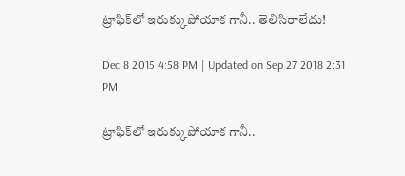ట్రాఫిక్‌లో ఇరుక్కుపోయాక గానీ.. తెలిసిరాలేదు!

Dec 8 2015 4:58 PM | Updated on Sep 27 2018 2:31 PM

ట్రాఫిక్‌లో ఇరుక్కుపోయాక గానీ..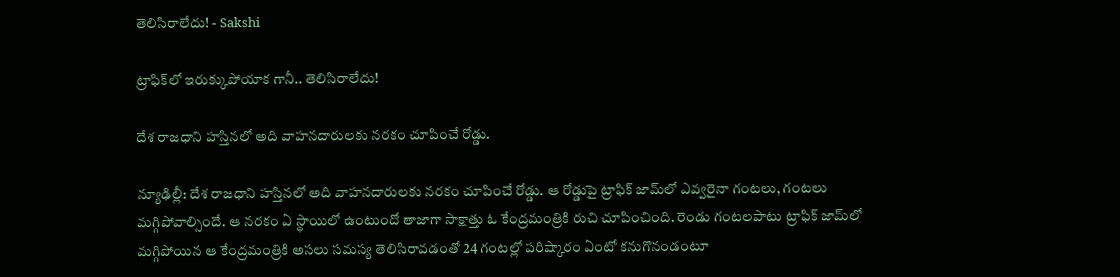తెలిసిరాలేదు! - Sakshi

ట్రాఫిక్‌లో ఇరుక్కుపోయాక గానీ.. తెలిసిరాలేదు!

దేశ రాజధాని హస్తినలో అది వాహనదారులకు నరకం చూపించే రోడ్డు.

న్యూఢిల్లీ: దేశ రాజధాని హస్తినలో అది వాహనదారులకు నరకం చూపించే రోడ్డు. ఆ రోడ్డుపై ట్రాఫిక్ జామ్‌లో ఎవ్వరైనా గంటలు, గంటలు మగ్గిపోవాల్సిందే. ఆ నరకం ఏ స్థాయిలో ఉంటుందో తాజాగా సాక్షాత్తు ఓ కేంద్రమంత్రికి రుచి చూపించింది. రెండు గంటలపాటు ట్రాఫిక్‌ జామ్‌లో మగ్గిపోయిన ఆ కేంద్రమంత్రికి అసలు సమస్య తెలిసిరావడంతో 24 గంటల్లో పరిష్కారం ఏంటో కనుగొనండంటూ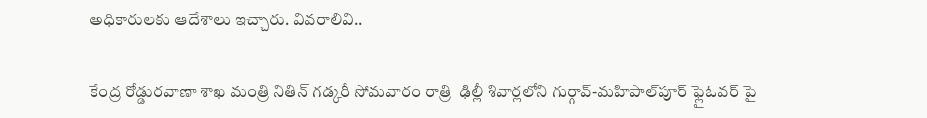అధికారులకు ఆదేశాలు ఇచ్చారు. వివరాలివి..

కేంద్ర రోడ్డురవాణా శాఖ మంత్రి నితిన్ గడ్కరీ సోమవారం రాత్రి  ఢిల్లీ శివార్లలోని గుర్గావ్-మహిపాల్‌పూర్ ఫ్లైఓవర్‌ పై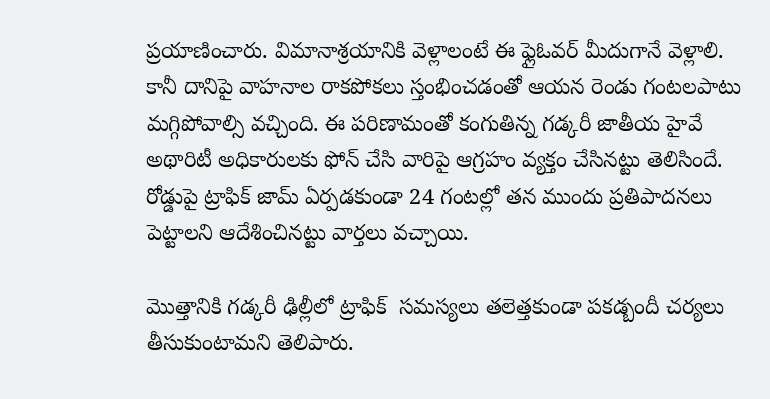ప్రయాణించారు. విమానాశ్రయానికి వెళ్లాలంటే ఈ ఫ్లైఓవర్‌ మీదుగానే వెళ్లాలి. కానీ దానిపై వాహనాల రాకపోకలు స్తంభించడంతో ఆయన రెండు గంటలపాటు మగ్గిపోవాల్సి వచ్చింది. ఈ పరిణామంతో కంగుతిన్న గడ్కరీ జాతీయ హైవే అథారిటీ అధికారులకు ఫోన్ చేసి వారిపై ఆగ్రహం వ్యక్తం చేసినట్టు తెలిసిందే. రోడ్డుపై ట్రాఫిక్‌ జామ్‌ ఏర్పడకుండా 24 గంటల్లో తన ముందు ప్రతిపాదనలు పెట్టాలని ఆదేశించినట్టు వార్తలు వచ్చాయి.

మొత్తానికి గడ్కరీ ఢిల్లీలో ట్రాఫిక్  సమస్యలు తలెత్తకుండా పకడ్బందీ చర్యలు తీసుకుంటామని తెలిపారు.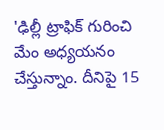'ఢిల్లీ ట్రాఫిక్ గురించి మేం అధ్యయనం చేస్తున్నాం. దీనిపై 15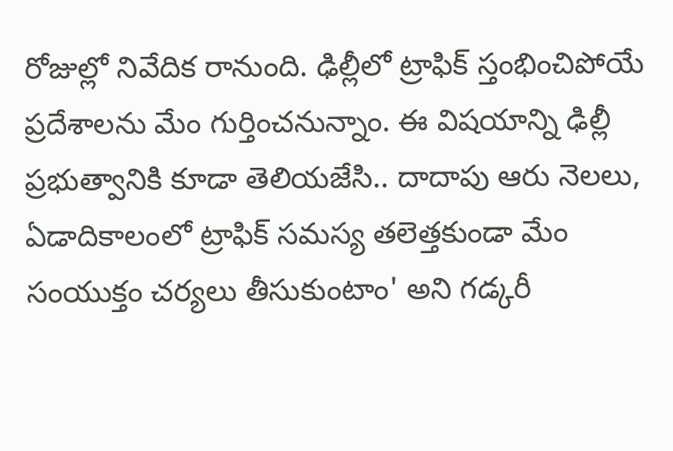రోజుల్లో నివేదిక రానుంది. ఢిల్లీలో ట్రాఫిక్ స్తంభించిపోయే ప్రదేశాలను మేం గుర్తించనున్నాం. ఈ విషయాన్ని ఢిల్లీ ప్రభుత్వానికి కూడా తెలియజేసి.. దాదాపు ఆరు నెలలు, ఏడాదికాలంలో ట్రాఫిక్ సమస్య తలెత్తకుండా మేం సంయుక్తం చర్యలు తీసుకుంటాం' అని గడ్కరీ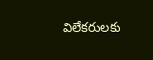విలేకరులకు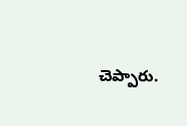చెప్పారు.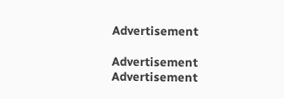Advertisement

Advertisement
Advertisement